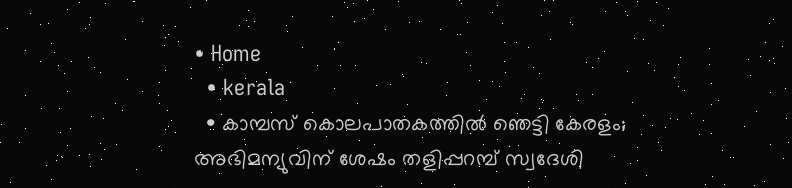• Home
  • kerala
  • കാമ്പസ്‌ കൊലപാതകത്തില്‍ ഞെട്ടി കേരളം; അഭിമന്യുവിന്‌ ശേഷം തളിപ്പറമ്പ്‌ സ്വദേശി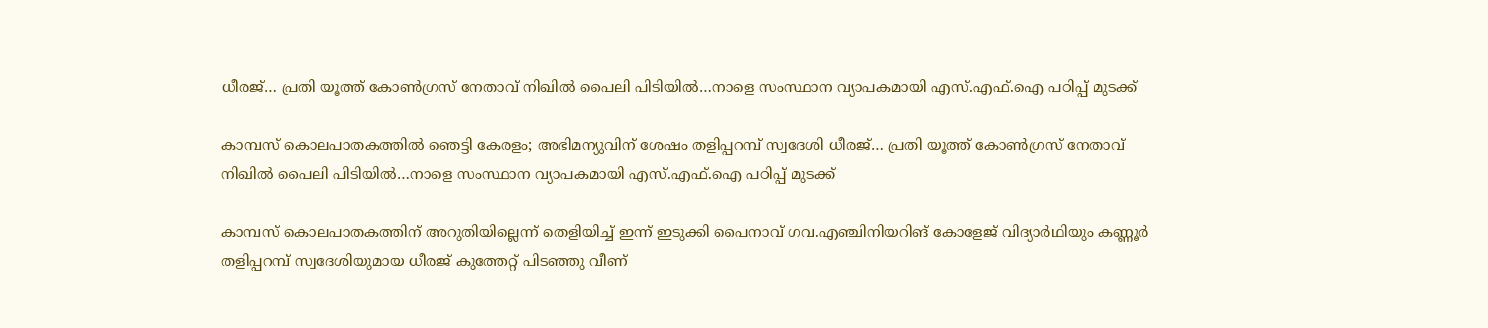ധീരജ്‌… പ്രതി യൂത്ത്‌ കോണ്‍ഗ്രസ്‌ നേതാവ്‌ നിഖില്‍ പൈലി പിടിയിൽ…നാളെ സംസ്ഥാന വ്യാപകമായി എസ്.എഫ്.ഐ പഠിപ്പ് മുടക്ക്

കാമ്പസ്‌ കൊലപാതകത്തില്‍ ഞെട്ടി കേരളം; അഭിമന്യുവിന്‌ ശേഷം തളിപ്പറമ്പ്‌ സ്വദേശി ധീരജ്‌… പ്രതി യൂത്ത്‌ കോണ്‍ഗ്രസ്‌ നേതാവ്‌ നിഖില്‍ പൈലി പിടിയിൽ…നാളെ സംസ്ഥാന വ്യാപകമായി എസ്.എഫ്.ഐ പഠിപ്പ് മുടക്ക്

കാമ്പസ്‌ കൊലപാതകത്തിന്‌ അറുതിയില്ലെന്ന്‌ തെളിയിച്ച്‌ ഇന്ന്‌ ഇടുക്കി പൈനാവ് ഗവ.എഞ്ചിനിയറിങ്‌ കോളേജ്‌ വിദ്യാര്‍ഥിയും കണ്ണൂര്‍ തളിപ്പറമ്പ്‌ സ്വദേശിയുമായ ധീരജ്‌ കുത്തേറ്റ്‌ പിടഞ്ഞു വീണ്‌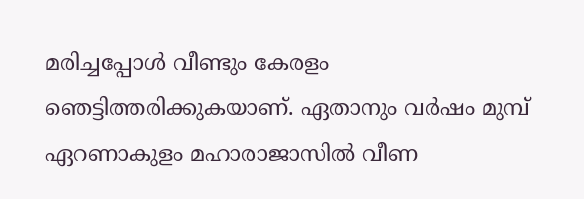മരിച്ചപ്പോള്‍ വീണ്ടും കേരളം ഞെട്ടിത്തരിക്കുകയാണ്‌. ഏതാനും വര്‍ഷം മുമ്പ്‌ ഏറണാകുളം മഹാരാജാസില്‍ വീണ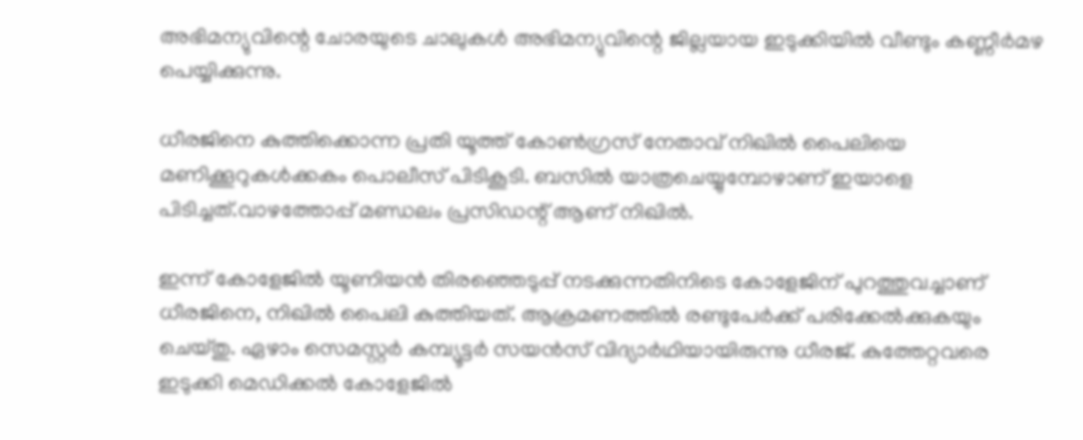അഭിമന്യുവിന്റെ ചോരയുടെ ചാലുകള്‍ അഭിമന്യുവിന്റെ ജില്ലയായ ഇടുക്കിയില്‍ വീണ്ടും കണ്ണീര്‍മഴ പെയ്യിക്കുന്നു.

ധീരജിനെ കുത്തിക്കൊന്ന പ്രതി യൂത്ത്‌ കോണ്‍ഗ്രസ്‌ നേതാവ്‌ നിഖില്‍ പൈലിയെ മണിക്കൂറുകള്‍ക്കകം പൊലീസ്‌ പിടികൂടി. ബസിൽ യാത്രചെയ്യുമ്പോഴാണ് ഇയാളെ പിടിച്ചത്.വാഴത്തോപ്പ് മണ്ഡലം പ്രസിഡന്റ് ആണ് നിഖിൽ.

ഇന്ന് കോളേജിൽ യൂണിയൻ തിരഞ്ഞെടുപ്പ് നടക്കുന്നതിനിടെ കോളേജിന് പുറത്തുവച്ചാണ് ധീരജിനെ, നിഖിൽ പൈലി കുത്തിയത്. ആക്രമണത്തിൽ രണ്ടുപേർക്ക് പരിക്കേൽക്കുകയും ചെയ്‌തു. ഏഴാം സെമസ്റ്റര്‍ കമ്പ്യൂട്ടര്‍ സയന്‍സ് വിദ്യാര്‍ഥിയായിരുന്നു ധീരജ്. കുത്തേറ്റവരെ ഇടുക്കി മെഡിക്കല്‍ കോളേജില്‍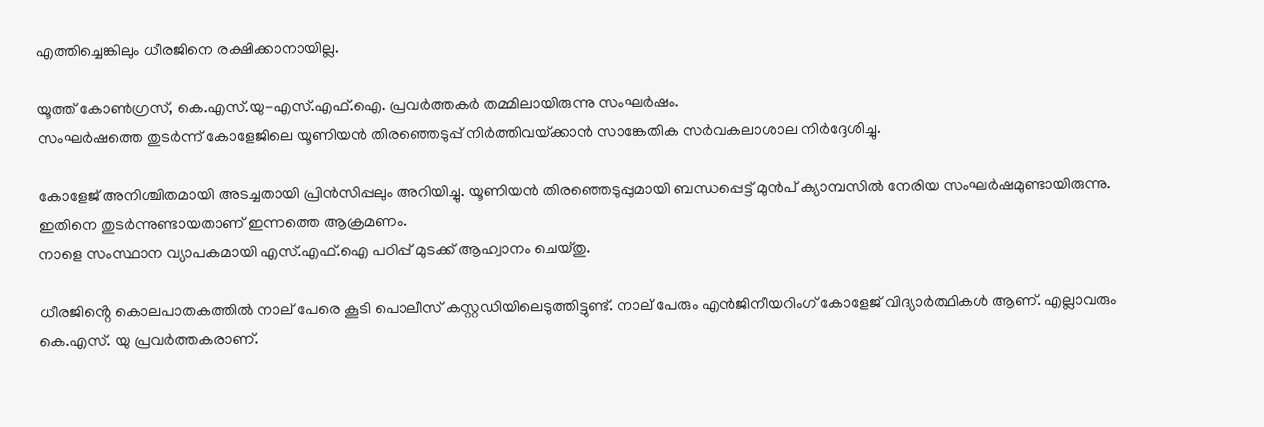എത്തിച്ചെങ്കിലും ധീരജിനെ രക്ഷിക്കാനായില്ല.

യൂത്ത് കോണ്‍ഗ്രസ്, കെ.എസ്.യു-എസ്.എഫ്.ഐ. പ്രവര്‍ത്തകര്‍ തമ്മിലായിരുന്നു സംഘര്‍ഷം.
സംഘർഷത്തെ തുടർന്ന് കോളേജിലെ യൂണിയൻ തിരഞ്ഞെടുപ്പ് നിർത്തിവയ്‌ക്കാൻ സാങ്കേതിക സർവകലാശാല നിർദ്ദേശിച്ചു.

കോളേജ് അനിശ്ചിതമായി അടച്ചതായി പ്രിൻസിപ്പലും അറിയിച്ചു. യൂണിയൻ തിരഞ്ഞെടുപ്പുമായി ബന്ധപ്പെട്ട് മുൻപ് ക്യാമ്പസിൽ നേരിയ സംഘർഷമുണ്ടായിരുന്നു. ഇതിനെ തുടർന്നുണ്ടായതാണ് ഇന്നത്തെ ആക്രമണം.
നാളെ സംസ്ഥാന വ്യാപകമായി എസ്.എഫ്.ഐ പഠിപ്പ് മുടക്ക് ആഹ്വാനം ചെയ്തു.

ധീരജിൻ്റെ കൊലപാതകത്തിൽ നാല് പേരെ കൂടി പൊലീസ് കസ്റ്റഡിയിലെടുത്തിട്ടുണ്ട്. നാല് പേരും എൻജിനീയറിംഗ് കോളേജ് വിദ്യാർത്ഥികൾ ആണ്. എല്ലാവരും കെ.എസ്. യു പ്രവർത്തകരാണ്.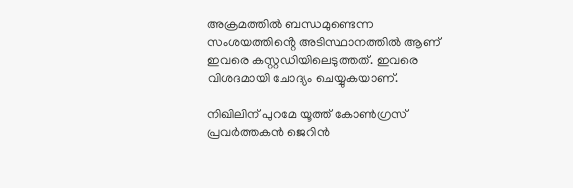അക്രമത്തിൽ ബന്ധമുണ്ടെന്ന സംശയത്തിൻ്റെ അടിസ്ഥാനത്തിൽ ആണ് ഇവരെ കസ്റ്റഡിയിലെടുത്തത്. ഇവരെ വിശദമായി ചോദ്യം ചെയ്യുകയാണ്.

നിഖിലിന് പുറമേ യൂത്ത് കോൺഗ്രസ്‌ പ്രവർത്തകൻ ജെറിൻ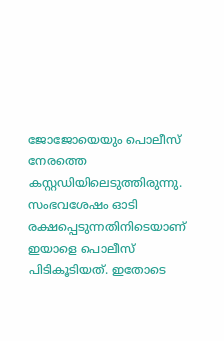ജോജോയെയും പൊലീസ് നേരത്തെ കസ്റ്റഡിയിലെടുത്തിരുന്നു. സംഭവശേഷം ഓടി രക്ഷപ്പെടുന്നതിനിടെയാണ് ഇയാളെ പൊലീസ് പിടികൂടിയത്. ഇതോടെ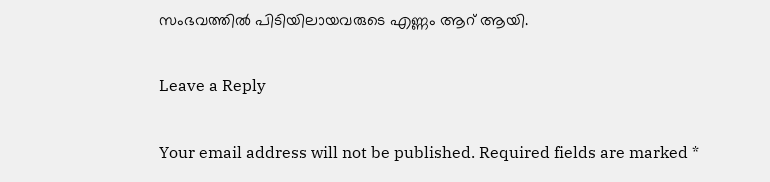സംഭവത്തിൽ പിടിയിലായവരുടെ എണ്ണം ആറ് ആയി.

Leave a Reply

Your email address will not be published. Required fields are marked *